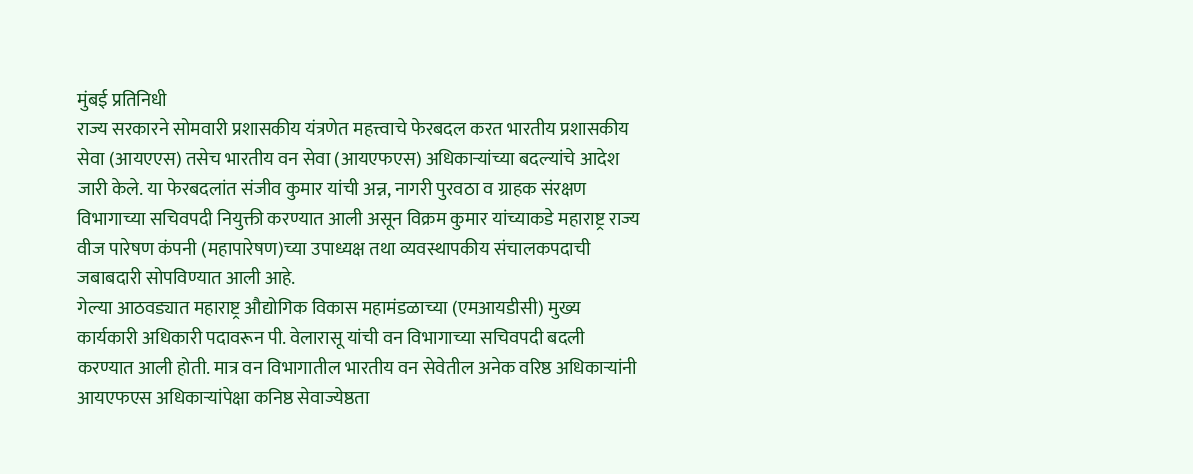मुंबई प्रतिनिधी
राज्य सरकारने सोमवारी प्रशासकीय यंत्रणेत महत्त्वाचे फेरबदल करत भारतीय प्रशासकीय सेवा (आयएएस) तसेच भारतीय वन सेवा (आयएफएस) अधिकाऱ्यांच्या बदल्यांचे आदेश जारी केले. या फेरबदलांत संजीव कुमार यांची अन्न, नागरी पुरवठा व ग्राहक संरक्षण विभागाच्या सचिवपदी नियुक्ती करण्यात आली असून विक्रम कुमार यांच्याकडे महाराष्ट्र राज्य वीज पारेषण कंपनी (महापारेषण)च्या उपाध्यक्ष तथा व्यवस्थापकीय संचालकपदाची जबाबदारी सोपविण्यात आली आहे.
गेल्या आठवड्यात महाराष्ट्र औद्योगिक विकास महामंडळाच्या (एमआयडीसी) मुख्य कार्यकारी अधिकारी पदावरून पी. वेलारासू यांची वन विभागाच्या सचिवपदी बदली करण्यात आली होती. मात्र वन विभागातील भारतीय वन सेवेतील अनेक वरिष्ठ अधिकाऱ्यांनी आयएफएस अधिकाऱ्यांपेक्षा कनिष्ठ सेवाज्येष्ठता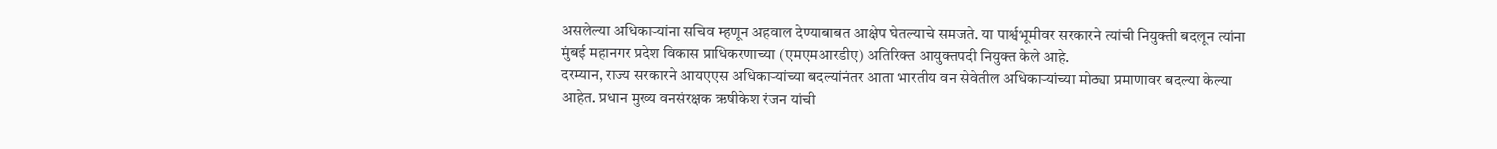असलेल्या अधिकाऱ्यांना सचिव म्हणून अहवाल देण्याबाबत आक्षेप घेतल्याचे समजते. या पार्श्वभूमीवर सरकारने त्यांची नियुक्ती बदलून त्यांना मुंबई महानगर प्रदेश विकास प्राधिकरणाच्या (एमएमआरडीए) अतिरिक्त आयुक्तपदी नियुक्त केले आहे.
दरम्यान, राज्य सरकारने आयएएस अधिकाऱ्यांच्या बदल्यांनंतर आता भारतीय वन सेवेतील अधिकाऱ्यांच्या मोठ्या प्रमाणावर बदल्या केल्या आहेत. प्रधान मुख्य वनसंरक्षक ऋषीकेश रंजन यांची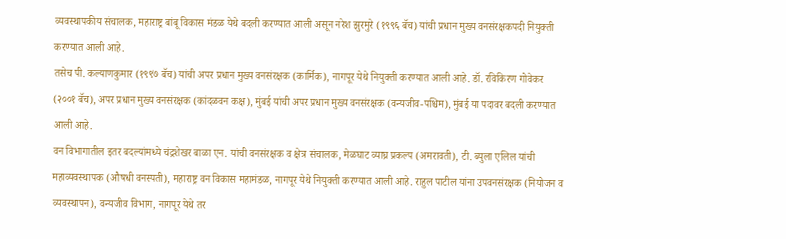व्यवस्थापकीय संचालक, महाराष्ट्र बांबू विकास मंडळ येथे बदली करण्यात आली असून नरेश झुरमुरे (१९९६ बॅच) यांची प्रधान मुख्य वनसंरक्षकपदी नियुक्ती करण्यात आली आहे.
तसेच पी. कल्याणकुमार (१९९७ बॅच) यांची अपर प्रधान मुख्य वनसंरक्षक (कार्मिक), नागपूर येथे नियुक्ती करण्यात आली आहे. डॉ. रविकिरण गोवेकर (२००१ बॅच), अपर प्रधान मुख्य वनसंरक्षक (कांदळवन कक्ष), मुंबई यांची अपर प्रधान मुख्य वनसंरक्षक (वन्यजीव-पश्चिम), मुंबई या पदावर बदली करण्यात आली आहे.
वन विभागातील इतर बदल्यांमध्ये चंद्रशेखर बाळा एन. यांची वनसंरक्षक व क्षेत्र संचालक, मेळघाट व्याघ्र प्रकल्प (अमरावती), टी. ब्युला एलिल यांची महाव्यवस्थापक (औषधी वनस्पती), महाराष्ट्र वन विकास महामंडळ, नागपूर येथे नियुक्ती करण्यात आली आहे. राहुल पाटील यांना उपवनसंरक्षक (नियोजन व व्यवस्थापन), वन्यजीव विभाग, नागपूर येथे तर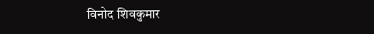विनोद शिवकुमार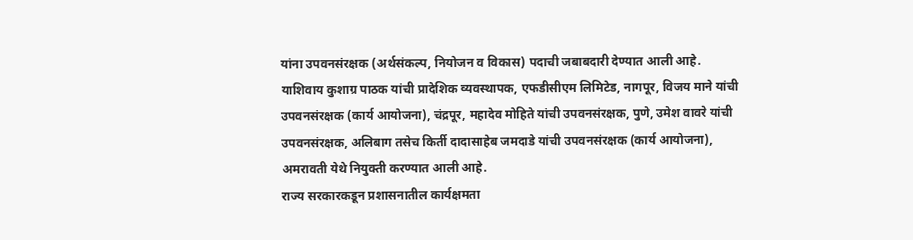यांना उपवनसंरक्षक (अर्थसंकल्प, नियोजन व विकास) पदाची जबाबदारी देण्यात आली आहे.
याशिवाय कुशाग्र पाठक यांची प्रादेशिक व्यवस्थापक, एफडीसीएम लिमिटेड, नागपूर, विजय माने यांची उपवनसंरक्षक (कार्य आयोजना), चंद्रपूर, महादेव मोहिते यांची उपवनसंरक्षक, पुणे, उमेश वावरे यांची उपवनसंरक्षक, अलिबाग तसेच किर्ती दादासाहेब जमदाडे यांची उपवनसंरक्षक (कार्य आयोजना), अमरावती येथे नियुक्ती करण्यात आली आहे.
राज्य सरकारकडून प्रशासनातील कार्यक्षमता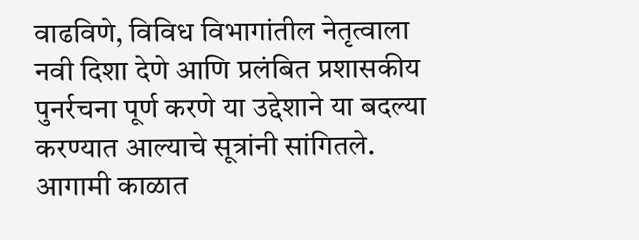वाढविणे, विविध विभागांतील नेतृत्वाला नवी दिशा देणे आणि प्रलंबित प्रशासकीय पुनर्रचना पूर्ण करणे या उद्देशाने या बदल्या करण्यात आल्याचे सूत्रांनी सांगितले. आगामी काळात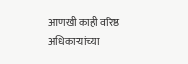आणखी काही वरिष्ठ अधिकाऱ्यांच्या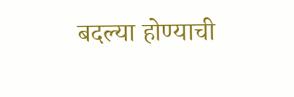बदल्या होण्याची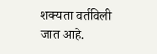शक्यता वर्तविली जात आहे.